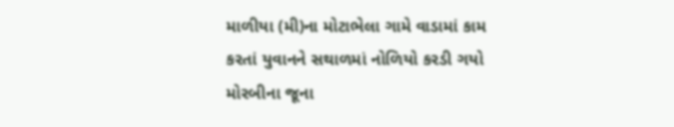માળીયા (મી)ના મોટાભેલા ગામે વાડામાં કામ કરતાં યુવાનને સથાળમાં નોળિયો કરડી ગયો મોરબીના જૂના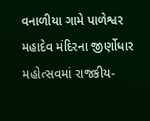વનાળીયા ગામે પાળેશ્વર મહાદેવ મંદિરના જીર્ણોધાર મહોત્સવમાં રાજકીય-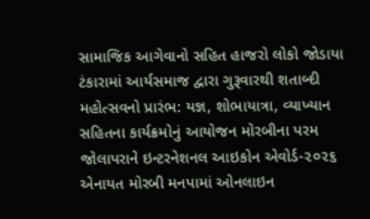સામાજિક આગેવાનો સહિત હાજરો લોકો જોડાયા ટંકારામાં આર્યસમાજ દ્વારા ગુરૂવારથી શતાબ્દી મહોત્સવનો પ્રારંભ: યજ્ઞ, શોભાયાત્રા, વ્યાખ્યાન સહિતના કાર્યક્રમોનું આયોજન મોરબીના પરમ જોલાપરાને ઇન્ટરનેશનલ આઇકોન એવોર્ડ-૨૦૨૬ એનાયત મોરબી મનપામાં ઓનલાઇન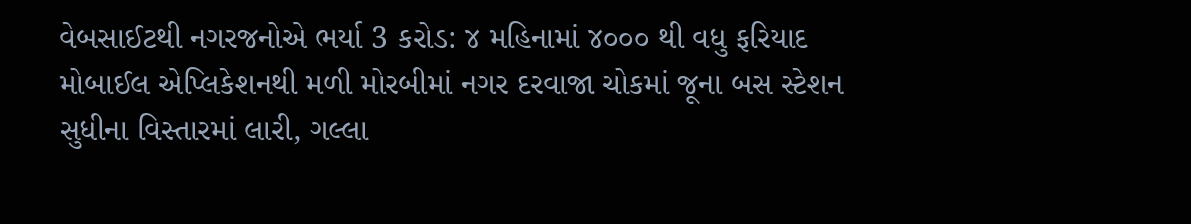વેબસાઈટથી નગરજનોએ ભર્યા 3 કરોડ: ૪ મહિનામાં ૪૦૦૦ થી વધુ ફરિયાદ મોબાઈલ એપ્લિકેશનથી મળી મોરબીમાં નગર દરવાજા ચોકમાં જૂના બસ સ્ટેશન સુધીના વિસ્તારમાં લારી, ગલ્લા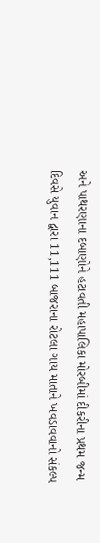અને પાથરણાના દબાણોને હટાવતી મહાપાલિકા મોરબીમાં દીકરીના પ્રથમ જન્મ દિવસે યુવાન દ્વારા 11,111 બાજરાના રોટલા ગાય માતાને ખવડાવવાનો સંકલ્પ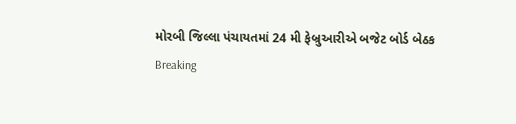મોરબી જિલ્લા પંચાયતમાં 24 મી ફેબ્રુઆરીએ બજેટ બોર્ડ બેઠક
Breaking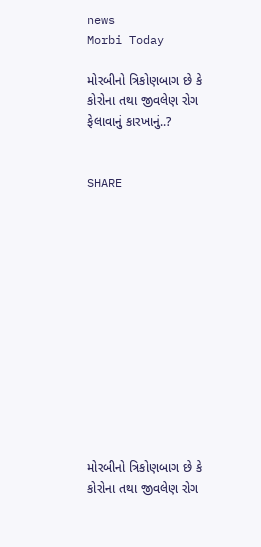news
Morbi Today

મોરબીનો ત્રિકોણબાગ છે કે કોરોના તથા જીવલેણ રોગ ફેલાવાનું કારખાનું..?


SHARE













મોરબીનો ત્રિકોણબાગ છે કે કોરોના તથા જીવલેણ રોગ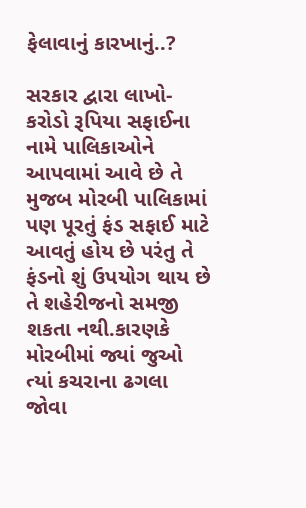ફેલાવાનું કારખાનું..?

સરકાર દ્વારા લાખો-કરોડો રૂપિયા સફાઈના નામે પાલિકાઓને આપવામાં આવે છે તે મુજબ મોરબી પાલિકામાં પણ પૂરતું ફંડ સફાઈ માટે આવતું હોય છે પરંતુ તે ફંડનો શું ઉપયોગ થાય છે તે શહેરીજનો સમજી શકતા નથી.કારણકે મોરબીમાં જ્યાં જુઓ ત્યાં કચરાના ઢગલા જોવા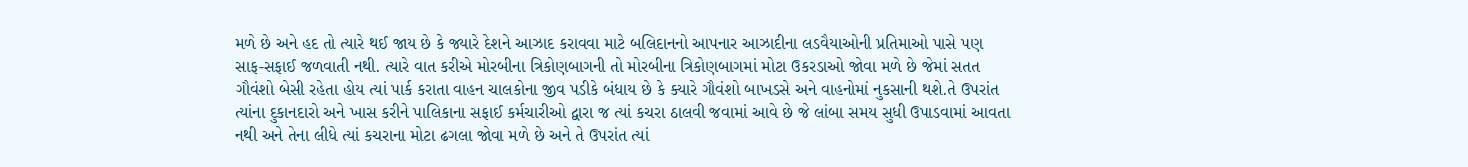મળે છે અને હદ તો ત્યારે થઈ જાય છે કે જ્યારે દેશને આઝાદ કરાવવા માટે બલિદાનનો આપનાર આઝાદીના લડવૈયાઓની પ્રતિમાઓ પાસે પણ સાફ-સફાઈ જળવાતી નથી. ત્યારે વાત કરીએ મોરબીના ત્રિકોણબાગની તો મોરબીના ત્રિકોણબાગમાં મોટા ઉકરડાઓ જોવા મળે છે જેમાં સતત ગૌવંશો બેસી રહેતા હોય ત્યાં પાર્ક કરાતા વાહન ચાલકોના જીવ પડીકે બંધાય છે કે ક્યારે ગૌવંશો બાખડસે અને વાહનોમાં નુકસાની થશે.તે ઉપરાંત ત્યાંના દુકાનદારો અને ખાસ કરીને પાલિકાના સફાઈ કર્મચારીઓ દ્વારા જ ત્યાં કચરા ઠાલવી જવામાં આવે છે જે લાંબા સમય સુધી ઉપાડવામાં આવતા નથી અને તેના લીધે ત્યાં કચરાના મોટા ઢગલા જોવા મળે છે અને તે ઉપરાંત ત્યાં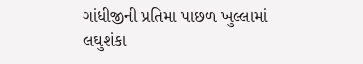ગાંધીજીની પ્રતિમા પાછળ ખુલ્લામાં લઘુશંકા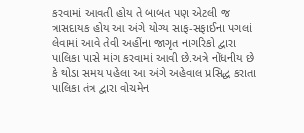કરવામાં આવતી હોય તે બાબત પણ એટલી જ ત્રાસદાયક હોય આ અંગે યોગ્ય સાફ-સફાઈના પગલાં લેવામાં આવે તેવી અહીંના જાગૃત નાગરિકો દ્વારા પાલિકા પાસે માંગ કરવામાં આવી છે.અત્રે નોંધનીય છે કે થોડા સમય પહેલા આ અંગે અહેવાલ પ્રસિદ્ધ કરાતા પાલિકા તંત્ર દ્વારા વોચમેન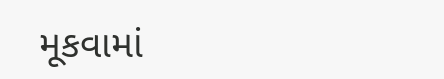મૂકવામાં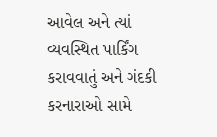આવેલ અને ત્યાં વ્યવસ્થિત પાર્કિંગ કરાવવાતું અને ગંદકી કરનારાઓ સામે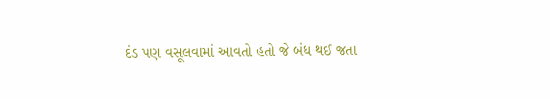દંડ પણ વસૂલવામાં આવતો હતો જે બંધ થઈ જતા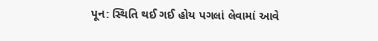પૂન: સ્થિતિ થઈ ગઈ હોય પગલાં લેવામાં આવે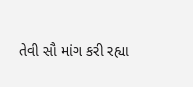તેવી સૌ માંગ કરી રહ્યા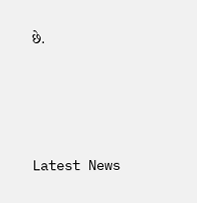છે.






Latest News